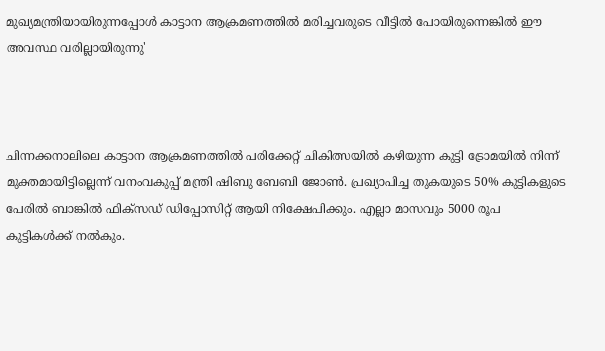മുഖ്യമന്ത്രിയായിരുന്നപ്പോള്‍ കാട്ടാന ആക്രമണത്തിൽ മരിച്ചവരുടെ വീട്ടിൽ പോയിരുന്നെങ്കിൽ ഈ അവസ്ഥ വരില്ലായിരുന്നു'



ചിന്നക്കനാലിലെ കാട്ടാന ആക്രമണത്തില്‍ പരിക്കേറ്റ് ചികിത്സയില്‍ കഴിയുന്ന കുട്ടി ട്രോമയില്‍ നിന്ന് മുക്തമായിട്ടില്ലെന്ന് വനംവകുപ്പ് മന്ത്രി ഷിബു ബേബി ജോണ്‍. പ്രഖ്യാപിച്ച തുകയുടെ 50% കുട്ടികളുടെ പേരില്‍ ബാങ്കില്‍ ഫിക്‌സഡ് ഡിപ്പോസിറ്റ് ആയി നിക്ഷേപിക്കും. എല്ലാ മാസവും 5000 രൂപ കുട്ടികള്‍ക്ക് നല്‍കും.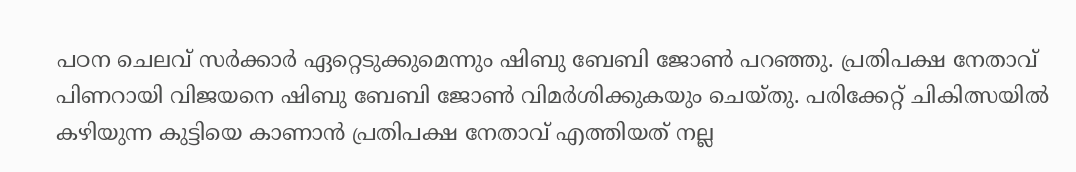പഠന ചെലവ് സര്‍ക്കാര്‍ ഏറ്റെടുക്കുമെന്നും ഷിബു ബേബി ജോണ്‍ പറഞ്ഞു. പ്രതിപക്ഷ നേതാവ് പിണറായി വിജയനെ ഷിബു ബേബി ജോണ്‍ വിമര്‍ശിക്കുകയും ചെയ്തു. പരിക്കേറ്റ് ചികിത്സയില്‍ കഴിയുന്ന കുട്ടിയെ കാണാന്‍ പ്രതിപക്ഷ നേതാവ് എത്തിയത് നല്ല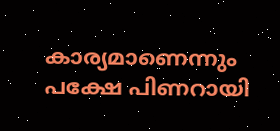കാര്യമാണെന്നും പക്ഷേ പിണറായി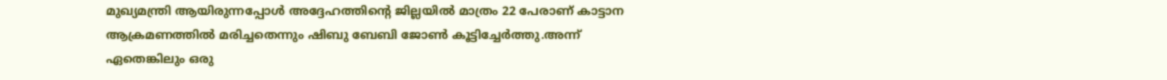മുഖ്യമന്ത്രി ആയിരുന്നപ്പോള്‍ അദ്ദേഹത്തിന്റെ ജില്ലയില്‍ മാത്രം 22 പേരാണ് കാട്ടാന ആക്രമണത്തില്‍ മരിച്ചതെന്നും ഷിബു ബേബി ജോണ്‍ കൂട്ടിച്ചേര്‍ത്തു.അന്ന് ഏതെങ്കിലും ഒരു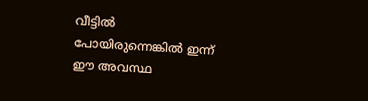വീട്ടില്‍ പോയിരുന്നെങ്കില്‍ ഇന്ന് ഈ അവസ്ഥ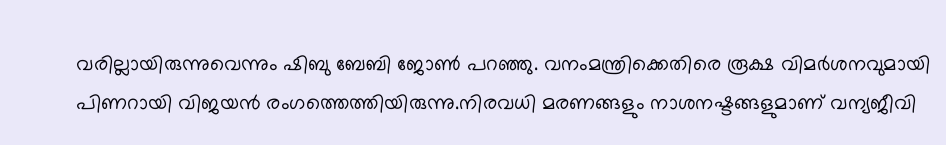വരില്ലായിരുന്നുവെന്നും ഷിബു ബേബി ജോണ്‍ പറഞ്ഞു. വനംമന്ത്രിക്കെതിരെ രൂക്ഷ വിമര്‍ശനവുമായി പിണറായി വിജയന്‍ രംഗത്തെത്തിയിരുന്നു.നിരവധി മരണങ്ങളും നാശനഷ്ടങ്ങളുമാണ് വന്യജീവി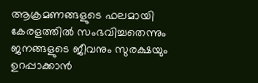ആക്രമണങ്ങളുടെ ഫലമായി കേരളത്തില്‍ സംഭവിച്ചതെന്നും ജനങ്ങളുടെ ജീവനും സുരക്ഷയും ഉറപ്പാക്കാന്‍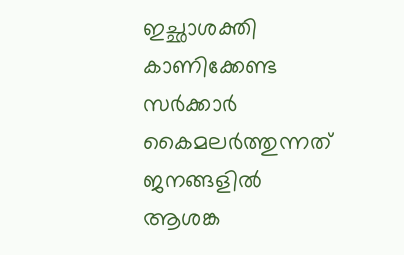ഇച്ഛാശക്തി കാണിക്കേണ്ട സര്‍ക്കാര്‍ കൈമലര്‍ത്തുന്നത് ജനങ്ങളില്‍ ആശങ്ക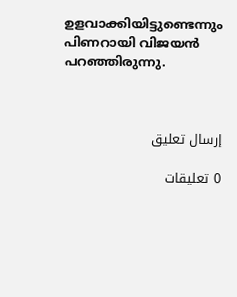ഉളവാക്കിയിട്ടുണ്ടെന്നും പിണറായി വിജയന്‍ പറഞ്ഞിരുന്നു.



إرسال تعليق

0 تعليقات